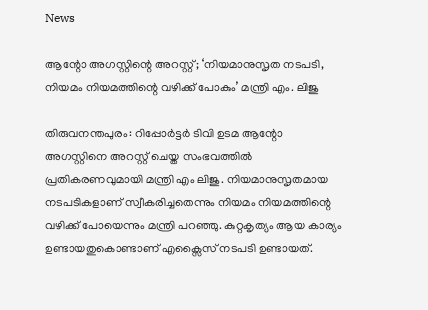News

ആന്റോ അഗസ്റ്റിന്റെ അറസ്റ്റ്; ‘നിയമാനുസൃത നടപടി, നിയമം നിയമത്തിന്റെ വഴിക്ക് പോകും’ മന്ത്രി എം. ലിജു

തിരുവനന്തപുരം: റിപ്പോർട്ടർ ടിവി ഉടമ ആന്റോ അഗസ്റ്റിനെ അറസ്റ്റ് ചെയ്ത സംഭവത്തിൽ പ്രതികരണവുമായി മന്ത്രി എം ലിജു. നിയമാനുസൃതമായ നടപടികളാണ് സ്വീകരിച്ചതെന്നും നിയമം നിയമത്തിന്റെ വഴിക്ക് പോയെന്നും മന്ത്രി പറഞ്ഞു. കുറ്റകൃത്യം ആയ കാര്യം ഉണ്ടായതുകൊണ്ടാണ് എക്സൈസ് നടപടി ഉണ്ടായത്.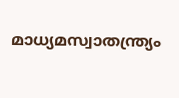മാധ്യമസ്വാതന്ത്ര്യം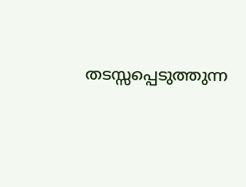തടസ്സപ്പെടുത്തുന്ന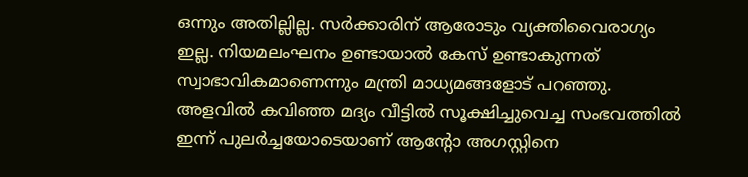ഒന്നും അതില്ലില്ല. സർക്കാരിന് ആരോടും വ്യക്തിവൈരാഗ്യം ഇല്ല. നിയമലംഘനം ഉണ്ടായാൽ കേസ് ഉണ്ടാകുന്നത് സ്വാഭാവികമാണെന്നും മന്ത്രി മാധ്യമങ്ങളോട് പറഞ്ഞു. അളവിൽ കവിഞ്ഞ മദ്യം വീട്ടിൽ സൂക്ഷിച്ചുവെച്ച സംഭവത്തിൽ ഇന്ന് പുലർച്ചയോടെയാണ് ആൻ്റോ അഗസ്റ്റിനെ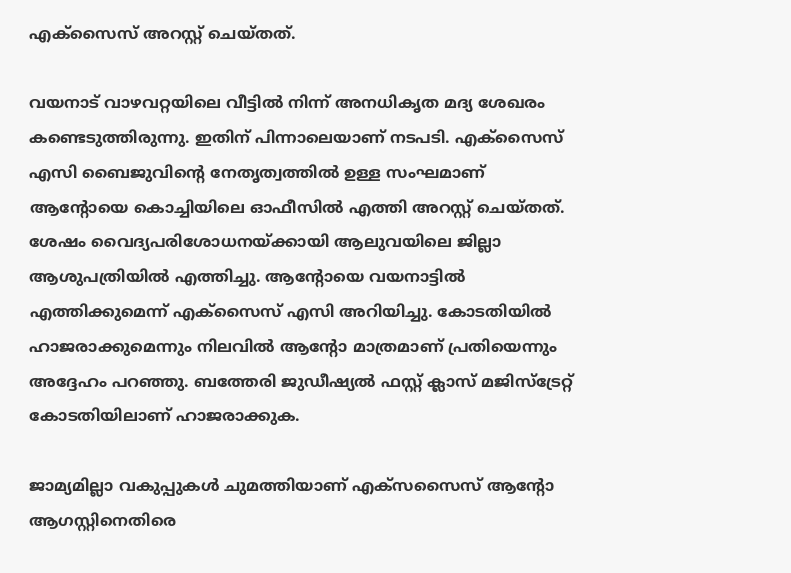എക്സൈസ് അറസ്റ്റ് ചെയ്തത്.

വയനാട് വാഴവറ്റയിലെ വീട്ടിൽ നിന്ന് അനധികൃത മദ്യ ശേഖരം കണ്ടെടുത്തിരുന്നു. ഇതിന് പിന്നാലെയാണ് നടപടി. എക്സൈസ് എസി ബൈജുവിന്റെ നേതൃത്വത്തിൽ ഉള്ള സംഘമാണ് ആന്റോയെ കൊച്ചിയിലെ ഓഫീസിൽ എത്തി അറസ്റ്റ് ചെയ്തത്. ശേഷം വൈദ്യപരിശോധനയ്ക്കായി ആലുവയിലെ ജില്ലാ ആശുപത്രിയിൽ എത്തിച്ചു. ആൻ്റോയെ വയനാട്ടിൽ എത്തിക്കുമെന്ന് എക്സൈസ് എസി അറിയിച്ചു. കോടതിയിൽ ഹാജരാക്കുമെന്നും നിലവിൽ ആന്റോ മാത്രമാണ് പ്രതിയെന്നും അദ്ദേഹം പറഞ്ഞു. ബത്തേരി ജുഡീഷ്യൽ ഫസ്റ്റ് ക്ലാസ് മജിസ്‌ട്രേറ്റ് കോടതിയിലാണ് ഹാജരാക്കുക.

ജാമ്യമില്ലാ വകുപ്പുകൾ ചുമത്തിയാണ് എക്സസൈസ് ആൻ്റോ ആഗസ്റ്റിനെതിരെ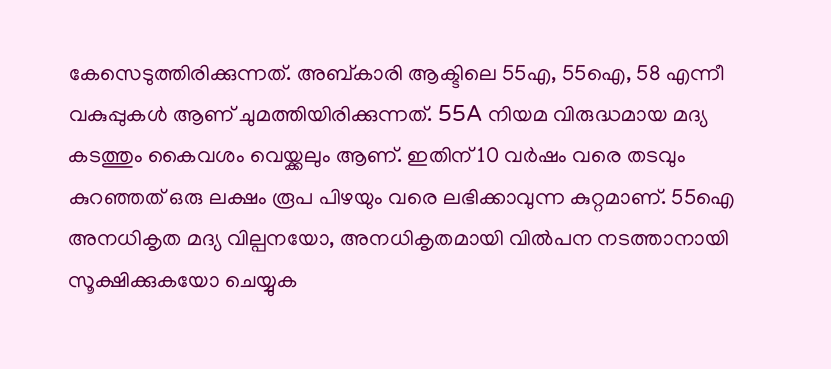കേസെടുത്തിരിക്കുന്നത്. അബ്കാരി ആക്ടിലെ 55എ, 55ഐ, 58 എന്നീ വകുപ്പുകൾ ആണ് ചുമത്തിയിരിക്കുന്നത്. 55A നിയമ വിരുദ്ധമായ മദ്യ കടത്തും കൈവശം വെയ്ക്കലും ആണ്. ഇതിന് 10 വർഷം വരെ തടവും കുറഞ്ഞത് ഒരു ലക്ഷം രൂപ പിഴയും വരെ ലഭിക്കാവുന്ന കുറ്റമാണ്. 55ഐ അനധികൃത മദ്യ വില്പനയോ, അനധികൃതമായി വിൽപന നടത്താനായി സൂക്ഷിക്കുകയോ ചെയ്യുക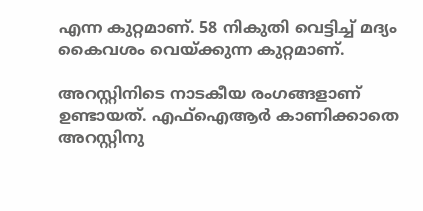എന്ന കുറ്റമാണ്. 58 നികുതി വെട്ടിച്ച് മദ്യം കൈവശം വെയ്ക്കുന്ന കുറ്റമാണ്.

അറസ്റ്റിനിടെ നാടകീയ രംഗങ്ങളാണ് ഉണ്ടായത്. എഫ്ഐആർ കാണിക്കാതെ അറസ്റ്റിനു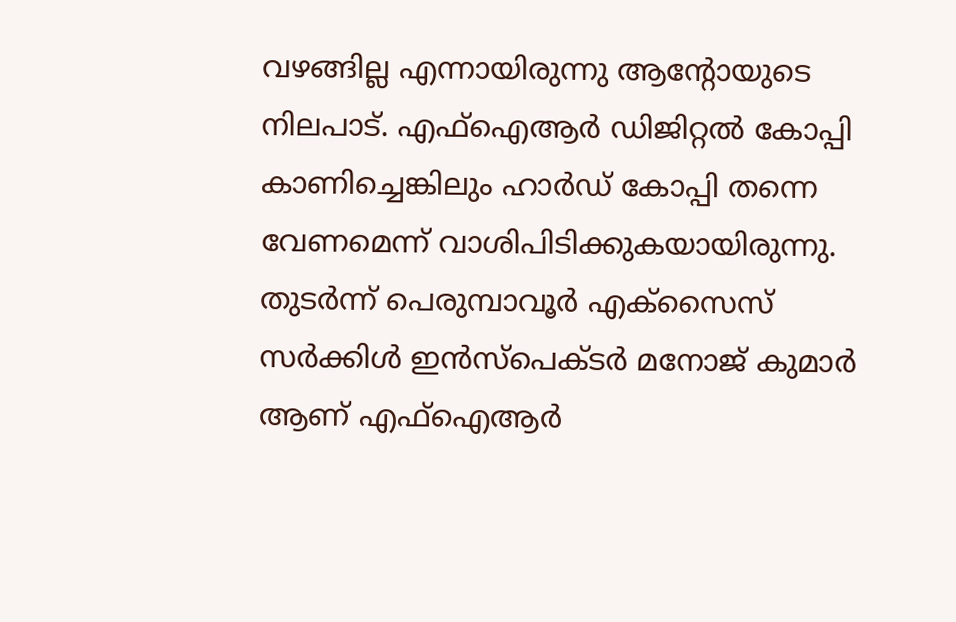വഴങ്ങില്ല എന്നായിരുന്നു ആന്റോയുടെ നിലപാട്. എഫ്ഐആർ ഡിജിറ്റൽ കോപ്പി കാണിച്ചെങ്കിലും ഹാർഡ് കോപ്പി തന്നെ വേണമെന്ന് വാശിപിടിക്കുകയായിരുന്നു. തുടർന്ന് പെരുമ്പാവൂർ എക്സൈസ് സർക്കിൾ ഇൻസ്‌പെക്ടർ മനോജ്‌ കുമാർ ആണ് എഫ്ഐആർ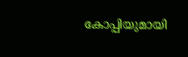കോപ്പിയുമായി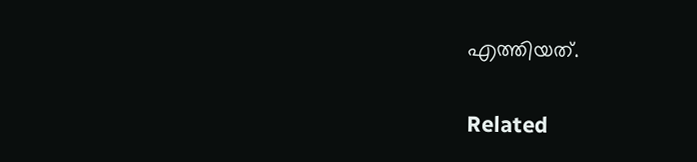എത്തിയത്.

Related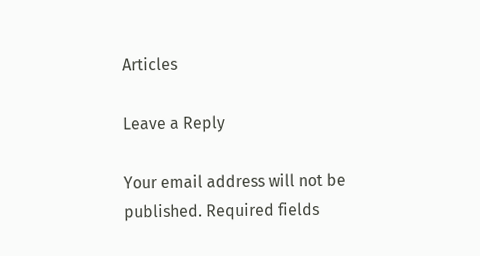Articles

Leave a Reply

Your email address will not be published. Required fields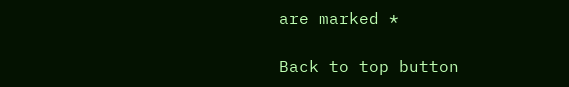are marked *

Back to top button